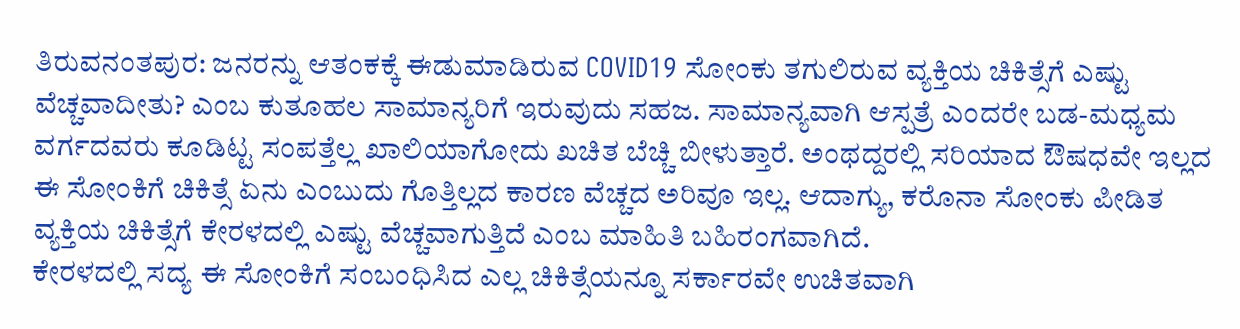ತಿರುವನಂತಪುರ: ಜನರನ್ನು ಆತಂಕಕ್ಕೆ ಈಡುಮಾಡಿರುವ COVID19 ಸೋಂಕು ತಗುಲಿರುವ ವ್ಯಕ್ತಿಯ ಚಿಕಿತ್ಸೆಗೆ ಎಷ್ಟು ವೆಚ್ಚವಾದೀತು? ಎಂಬ ಕುತೂಹಲ ಸಾಮಾನ್ಯರಿಗೆ ಇರುವುದು ಸಹಜ. ಸಾಮಾನ್ಯವಾಗಿ ಆಸ್ಪತ್ರೆ ಎಂದರೇ ಬಡ-ಮಧ್ಯಮ ವರ್ಗದವರು ಕೂಡಿಟ್ಟ ಸಂಪತ್ತೆಲ್ಲ ಖಾಲಿಯಾಗೋದು ಖಚಿತ ಬೆಚ್ಚಿ ಬೀಳುತ್ತಾರೆ. ಅಂಥದ್ದರಲ್ಲಿ ಸರಿಯಾದ ಔಷಧವೇ ಇಲ್ಲದ ಈ ಸೋಂಕಿಗೆ ಚಿಕಿತ್ಸೆ ಏನು ಎಂಬುದು ಗೊತ್ತಿಲ್ಲದ ಕಾರಣ ವೆಚ್ಚದ ಅರಿವೂ ಇಲ್ಲ. ಆದಾಗ್ಯು, ಕರೊನಾ ಸೋಂಕು ಪೀಡಿತ ವ್ಯಕ್ತಿಯ ಚಿಕಿತ್ಸೆಗೆ ಕೇರಳದಲ್ಲಿ ಎಷ್ಟು ವೆಚ್ಚವಾಗುತ್ತಿದೆ ಎಂಬ ಮಾಹಿತಿ ಬಹಿರಂಗವಾಗಿದೆ.
ಕೇರಳದಲ್ಲಿ ಸದ್ಯ ಈ ಸೋಂಕಿಗೆ ಸಂಬಂಧಿಸಿದ ಎಲ್ಲ ಚಿಕಿತ್ಸೆಯನ್ನೂ ಸರ್ಕಾರವೇ ಉಚಿತವಾಗಿ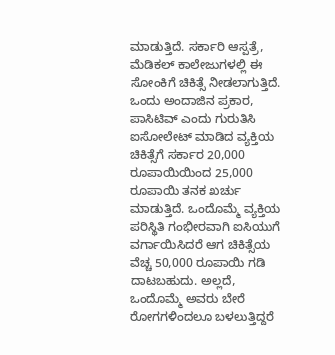ಮಾಡುತ್ತಿದೆ. ಸರ್ಕಾರಿ ಆಸ್ಪತ್ರೆ, ಮೆಡಿಕಲ್ ಕಾಲೇಜುಗಳಲ್ಲಿ ಈ ಸೋಂಕಿಗೆ ಚಿಕಿತ್ಸೆ ನೀಡಲಾಗುತ್ತಿದೆ. ಒಂದು ಅಂದಾಜಿನ ಪ್ರಕಾರ, ಪಾಸಿಟಿವ್ ಎಂದು ಗುರುತಿಸಿ ಐಸೋಲೇಟ್ ಮಾಡಿದ ವ್ಯಕ್ತಿಯ ಚಿಕಿತ್ಸೆಗೆ ಸರ್ಕಾರ 20,000 ರೂಪಾಯಿಯಿಂದ 25,000 ರೂಪಾಯಿ ತನಕ ಖರ್ಚು ಮಾಡುತ್ತಿದೆ. ಒಂದೊಮ್ಮೆ ವ್ಯಕ್ತಿಯ ಪರಿಸ್ಥಿತಿ ಗಂಭೀರವಾಗಿ ಐಸಿಯುಗೆ ವರ್ಗಾಯಿಸಿದರೆ ಆಗ ಚಿಕಿತ್ಸೆಯ ವೆಚ್ಚ 50,000 ರೂಪಾಯಿ ಗಡಿ ದಾಟಬಹುದು. ಅಲ್ಲದೆ, ಒಂದೊಮ್ಮೆ ಅವರು ಬೇರೆ ರೋಗಗಳಿಂದಲೂ ಬಳಲುತ್ತಿದ್ದರೆ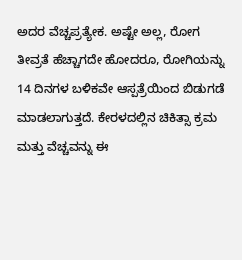ಅದರ ವೆಚ್ಚಪ್ರತ್ಯೇಕ. ಅಷ್ಟೇ ಅಲ್ಲ, ರೋಗ ತೀವ್ರತೆ ಹೆಚ್ಚಾಗದೇ ಹೋದರೂ, ರೋಗಿಯನ್ನು 14 ದಿನಗಳ ಬಳಿಕವೇ ಆಸ್ಪತ್ರೆಯಿಂದ ಬಿಡುಗಡೆ ಮಾಡಲಾಗುತ್ತದೆ. ಕೇರಳದಲ್ಲಿನ ಚಿಕಿತ್ಸಾ ಕ್ರಮ ಮತ್ತು ವೆಚ್ಚವನ್ನು ಈ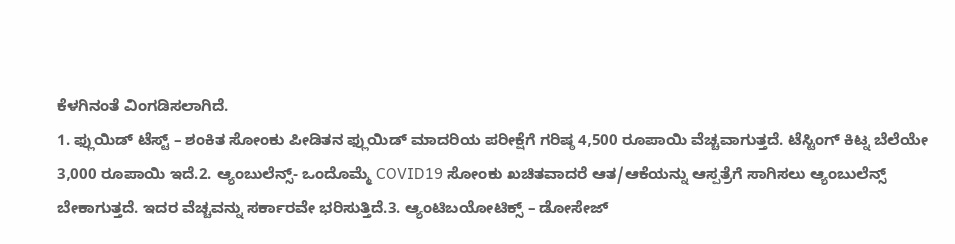ಕೆಳಗಿನಂತೆ ವಿಂಗಡಿಸಲಾಗಿದೆ.
1. ಫ್ಲುಯಿಡ್ ಟೆಸ್ಟ್ – ಶಂಕಿತ ಸೋಂಕು ಪೀಡಿತನ ಫ್ಲುಯಿಡ್ ಮಾದರಿಯ ಪರೀಕ್ಷೆಗೆ ಗರಿಷ್ಠ 4,500 ರೂಪಾಯಿ ವೆಚ್ಚವಾಗುತ್ತದೆ. ಟೆಸ್ಟಿಂಗ್ ಕಿಟ್ನ ಬೆಲೆಯೇ 3,000 ರೂಪಾಯಿ ಇದೆ.2. ಆ್ಯಂಬುಲೆನ್ಸ್- ಒಂದೊಮ್ಮೆ COVID19 ಸೋಂಕು ಖಚಿತವಾದರೆ ಆತ/ಆಕೆಯನ್ನು ಆಸ್ಪತ್ರೆಗೆ ಸಾಗಿಸಲು ಆ್ಯಂಬುಲೆನ್ಸ್ ಬೇಕಾಗುತ್ತದೆ. ಇದರ ವೆಚ್ಚವನ್ನು ಸರ್ಕಾರವೇ ಭರಿಸುತ್ತಿದೆ.3. ಆ್ಯಂಟಿಬಯೋಟಿಕ್ಸ್ – ಡೋಸೇಜ್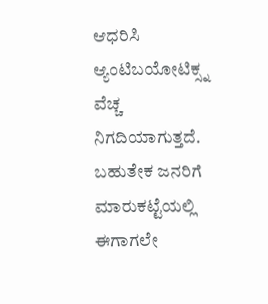ಆಧರಿಸಿ ಆ್ಯಂಟಿಬಯೋಟಿಕ್ಸ್ನ ವೆಚ್ಚ ನಿಗದಿಯಾಗುತ್ತದೆ. ಬಹುತೇಕ ಜನರಿಗೆ ಮಾರುಕಟ್ಟೆಯಲ್ಲಿ ಈಗಾಗಲೇ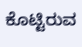ಕೊಟ್ಟಿರುವ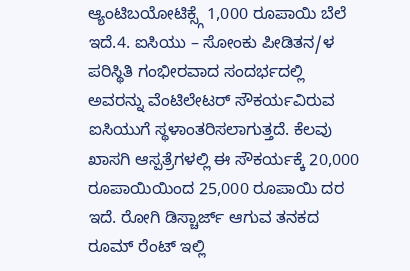ಆ್ಯಂಟಿಬಯೋಟಿಕ್ಸ್ಗೆ 1,000 ರೂಪಾಯಿ ಬೆಲೆ ಇದೆ.4. ಐಸಿಯು – ಸೋಂಕು ಪೀಡಿತನ/ಳ ಪರಿಸ್ಥಿತಿ ಗಂಭೀರವಾದ ಸಂದರ್ಭದಲ್ಲಿ ಅವರನ್ನು ವೆಂಟಿಲೇಟರ್ ಸೌಕರ್ಯವಿರುವ ಐಸಿಯುಗೆ ಸ್ಥಳಾಂತರಿಸಲಾಗುತ್ತದೆ. ಕೆಲವು ಖಾಸಗಿ ಆಸ್ಪತ್ರೆಗಳಲ್ಲಿ ಈ ಸೌಕರ್ಯಕ್ಕೆ 20,000 ರೂಪಾಯಿಯಿಂದ 25,000 ರೂಪಾಯಿ ದರ ಇದೆ. ರೋಗಿ ಡಿಸ್ಚಾರ್ಜ್ ಆಗುವ ತನಕದ ರೂಮ್ ರೆಂಟ್ ಇಲ್ಲಿ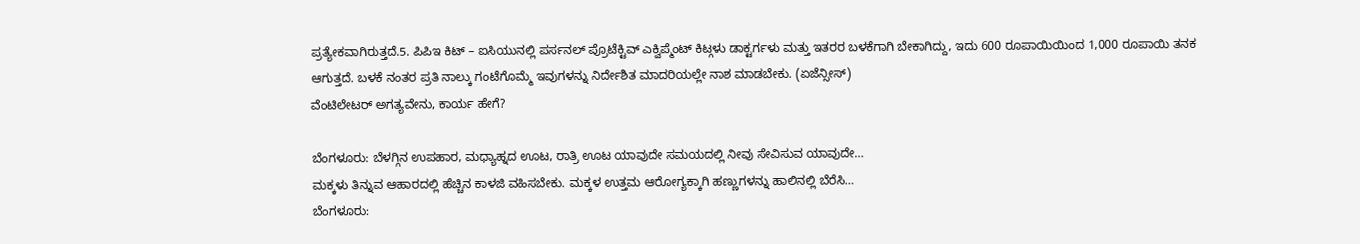ಪ್ರತ್ಯೇಕವಾಗಿರುತ್ತದೆ.5. ಪಿಪಿಇ ಕಿಟ್ – ಐಸಿಯುನಲ್ಲಿ ಪರ್ಸನಲ್ ಪ್ರೊಟೆಕ್ಟಿವ್ ಎಕ್ವಿಪ್ಮೆಂಟ್ ಕಿಟ್ಗಳು ಡಾಕ್ಟರ್ಗಳು ಮತ್ತು ಇತರರ ಬಳಕೆಗಾಗಿ ಬೇಕಾಗಿದ್ದು, ಇದು 600 ರೂಪಾಯಿಯಿಂದ 1,000 ರೂಪಾಯಿ ತನಕ ಆಗುತ್ತದೆ. ಬಳಕೆ ನಂತರ ಪ್ರತಿ ನಾಲ್ಕು ಗಂಟೆಗೊಮ್ಮೆ ಇವುಗಳನ್ನು ನಿರ್ದೇಶಿತ ಮಾದರಿಯಲ್ಲೇ ನಾಶ ಮಾಡಬೇಕು. (ಏಜೆನ್ಸೀಸ್)
ವೆಂಟಿಲೇಟರ್ ಅಗತ್ಯವೇನು, ಕಾರ್ಯ ಹೇಗೆ?

ಬೆಂಗಳೂರು: ಬೆಳಗ್ಗಿನ ಉಪಹಾರ, ಮಧ್ಯಾಹ್ನದ ಊಟ, ರಾತ್ರಿ ಊಟ ಯಾವುದೇ ಸಮಯದಲ್ಲಿ ನೀವು ಸೇವಿಸುವ ಯಾವುದೇ…
ಮಕ್ಕಳು ತಿನ್ನುವ ಆಹಾರದಲ್ಲಿ ಹೆಚ್ಚಿನ ಕಾಳಜಿ ವಹಿಸಬೇಕು. ಮಕ್ಕಳ ಉತ್ತಮ ಆರೋಗ್ಯಕ್ಕಾಗಿ ಹಣ್ಣುಗಳನ್ನು ಹಾಲಿನಲ್ಲಿ ಬೆರೆಸಿ…
ಬೆಂಗಳೂರು: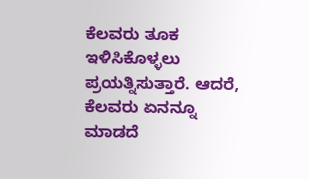ಕೆಲವರು ತೂಕ ಇಳಿಸಿಕೊಳ್ಳಲು ಪ್ರಯತ್ನಿಸುತ್ತಾರೆ. ಆದರೆ, ಕೆಲವರು ಏನನ್ನೂ ಮಾಡದೆ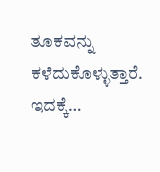ತೂಕವನ್ನು ಕಳೆದುಕೊಳ್ಳುತ್ತಾರೆ. ಇದಕ್ಕೆ…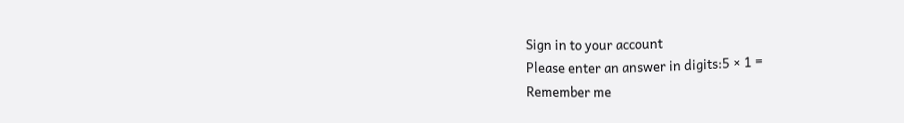Sign in to your account
Please enter an answer in digits:5 × 1 =
Remember me